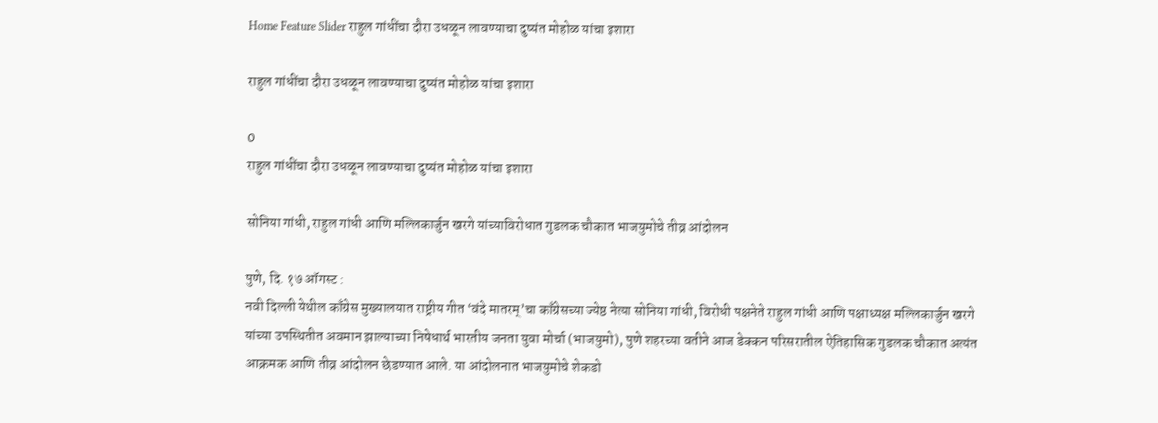Home Feature Slider राहुल गांधींचा दौरा उधळून लावण्याचा दुष्यंत मोहोळ यांचा इशारा

राहुल गांधींचा दौरा उधळून लावण्याचा दुष्यंत मोहोळ यांचा इशारा

0
राहुल गांधींचा दौरा उधळून लावण्याचा दुष्यंत मोहोळ यांचा इशारा

सोनिया गांधी, राहुल गांधी आणि मल्लिकार्जुन खरगे यांच्याविरोधात गुडलक चौकात भाजयुमोचे तीव्र आंदोलन

पुणे, दि. १७ ऑगस्ट :
नवी दिल्ली येथील काँग्रेस मुख्यालयात राष्ट्रीय गीत ‘वंदे मातरम्’चा काँग्रेसच्या ज्येष्ठ नेत्या सोनिया गांधी, विरोधी पक्षनेते राहुल गांधी आणि पक्षाध्यक्ष मल्लिकार्जुन खरगे यांच्या उपस्थितीत अवमान झाल्याच्या निषेधार्थ भारतीय जनता युवा मोर्चा (भाजयुमो), पुणे शहरच्या वतीने आज डेक्कन परिसरातील ऐतिहासिक गुडलक चौकात अत्यंत आक्रमक आणि तीव्र आंदोलन छेडण्यात आले. या आंदोलनात भाजयुमोचे शेकडो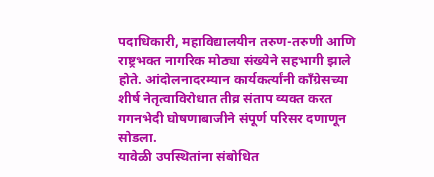पदाधिकारी, महाविद्यालयीन तरुण-तरुणी आणि राष्ट्रभक्त नागरिक मोठ्या संख्येने सहभागी झाले होते. आंदोलनादरम्यान कार्यकर्त्यांनी काँग्रेसच्या शीर्ष नेतृत्वाविरोधात तीव्र संताप व्यक्त करत गगनभेदी घोषणाबाजीने संपूर्ण परिसर दणाणून सोडला.
यावेळी उपस्थितांना संबोधित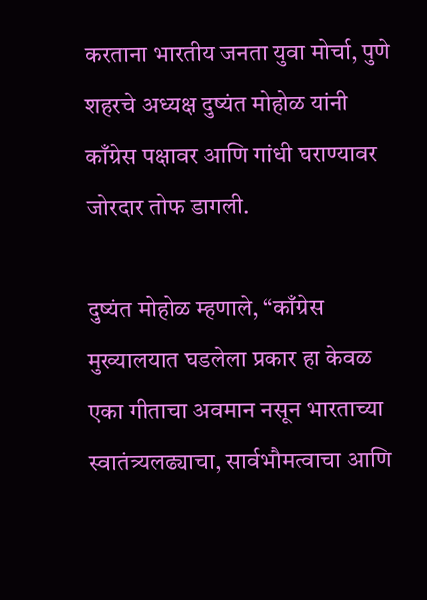करताना भारतीय जनता युवा मोर्चा, पुणे शहरचे अध्यक्ष दुष्यंत मोहोळ यांनी काँग्रेस पक्षावर आणि गांधी घराण्यावर जोरदार तोफ डागली.

दुष्यंत मोहोळ म्हणाले, “काँग्रेस मुख्यालयात घडलेला प्रकार हा केवळ एका गीताचा अवमान नसून भारताच्या स्वातंत्र्यलढ्याचा, सार्वभौमत्वाचा आणि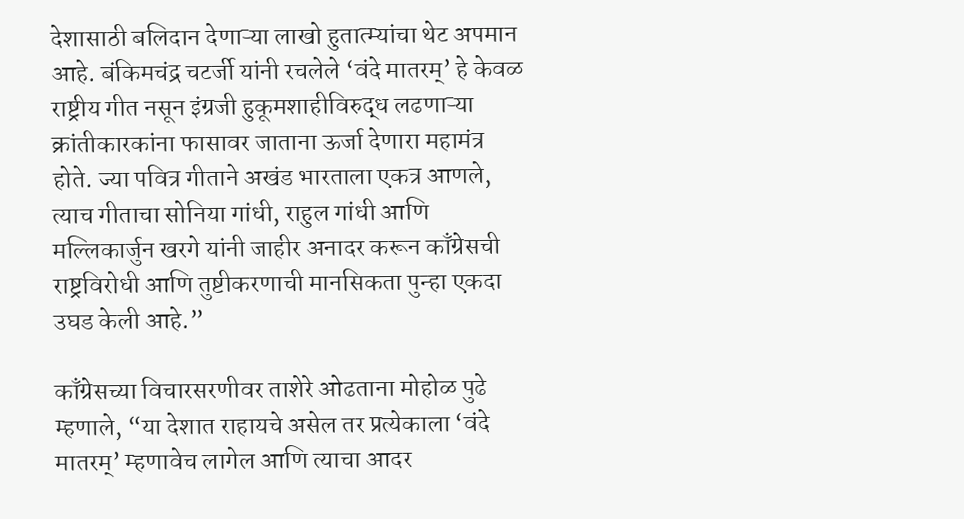देशासाठी बलिदान देणाऱ्या लाखो हुतात्म्यांचा थेट अपमान आहे. बंकिमचंद्र चटर्जी यांनी रचलेले ‘वंदे मातरम्’ हे केवळ राष्ट्रीय गीत नसून इंग्रजी हुकूमशाहीविरुद्ध लढणाऱ्या क्रांतीकारकांना फासावर जाताना ऊर्जा देणारा महामंत्र होते. ज्या पवित्र गीताने अखंड भारताला एकत्र आणले, त्याच गीताचा सोनिया गांधी, राहुल गांधी आणि मल्लिकार्जुन खरगे यांनी जाहीर अनादर करून काँग्रेसची राष्ट्रविरोधी आणि तुष्टीकरणाची मानसिकता पुन्हा एकदा उघड केली आहे.”

काँग्रेसच्या विचारसरणीवर ताशेरे ओढताना मोहोळ पुढे म्हणाले, “या देशात राहायचे असेल तर प्रत्येकाला ‘वंदे मातरम्’ म्हणावेच लागेल आणि त्याचा आदर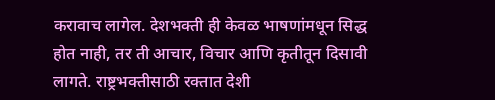करावाच लागेल. देशभक्ती ही केवळ भाषणांमधून सिद्ध होत नाही, तर ती आचार, विचार आणि कृतीतून दिसावी लागते. राष्ट्रभक्तीसाठी रक्तात देशी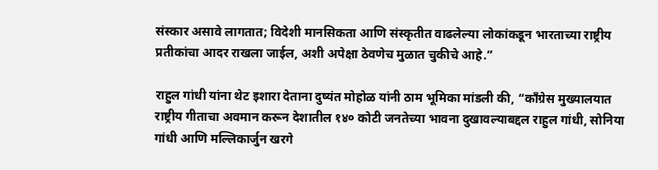संस्कार असावे लागतात; विदेशी मानसिकता आणि संस्कृतीत वाढलेल्या लोकांकडून भारताच्या राष्ट्रीय प्रतीकांचा आदर राखला जाईल, अशी अपेक्षा ठेवणेच मुळात चुकीचे आहे.”

राहुल गांधी यांना थेट इशारा देताना दुष्यंत मोहोळ यांनी ठाम भूमिका मांडली की, “काँग्रेस मुख्यालयात राष्ट्रीय गीताचा अवमान करून देशातील १४० कोटी जनतेच्या भावना दुखावल्याबद्दल राहुल गांधी, सोनिया गांधी आणि मल्लिकार्जुन खरगे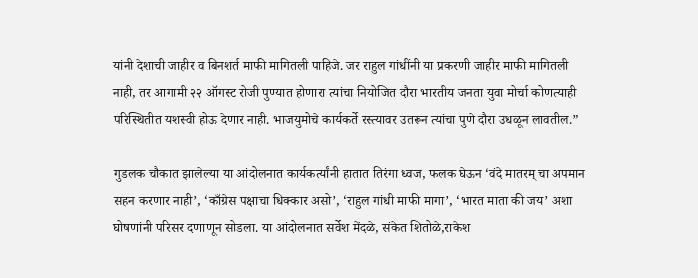यांनी देशाची जाहीर व बिनशर्त माफी मागितली पाहिजे. जर राहुल गांधींनी या प्रकरणी जाहीर माफी मागितली नाही, तर आगामी २२ ऑगस्ट रोजी पुण्यात होणारा त्यांचा नियोजित दौरा भारतीय जनता युवा मोर्चा कोणत्याही परिस्थितीत यशस्वी होऊ देणार नाही. भाजयुमोचे कार्यकर्ते रस्त्यावर उतरून त्यांचा पुणे दौरा उधळून लावतील.”

गुडलक चौकात झालेल्या या आंदोलनात कार्यकर्त्यांनी हातात तिरंगा ध्वज, फलक घेऊन ‘वंदे मातरम् चा अपमान सहन करणार नाही’, ‘काँग्रेस पक्षाचा धिक्कार असो’, ‘राहुल गांधी माफी मागा’, ‘भारत माता की जय’ अशा घोषणांनी परिसर दणाणून सोडला. या आंदोलनात सर्वेश मेंदळे, संकेत शितोळे,राकेश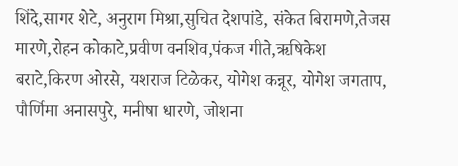शिंदे,सागर शेटे, अनुराग मिश्रा,सुचित देशपांडे, संकेत बिरामणे,तेजस मारणे,रोहन कोकाटे,प्रवीण वनशिव,पंकज गीते,ऋषिकेश बराटे,किरण ओरसे, यशराज टिळेकर, योगेश कन्नूर, योगेश जगताप, पौर्णिमा अनासपुरे, मनीषा धारणे, जोशना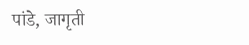पांडे, जागृती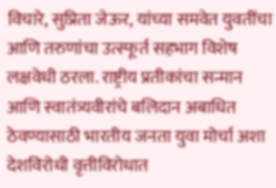विचारे, सुप्रिता जेऊर, यांच्या समवेत युवतींचा आणि तरुणांचा उत्स्फूर्त सहभाग विशेष लक्षवेधी ठरला. राष्ट्रीय प्रतीकांचा सन्मान आणि स्वातंत्र्यवीरांचे बलिदान अबाधित ठेवण्यासाठी भारतीय जनता युवा मोर्चा अशा देशविरोधी वृत्तीविरोधात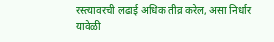रस्त्यावरची लढाई अधिक तीव्र करेल, असा निर्धार यावेळी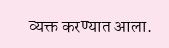व्यक्त करण्यात आला.